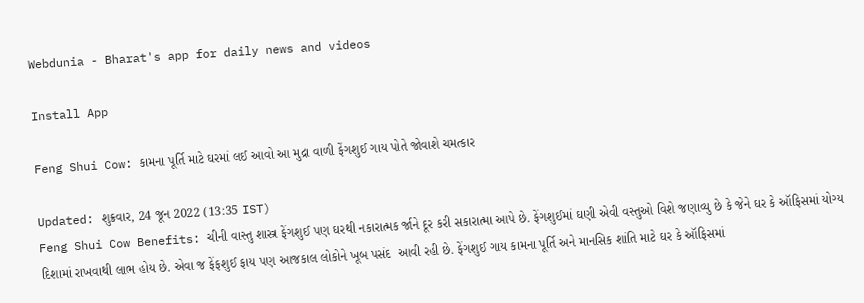Webdunia - Bharat's app for daily news and videos

Install App

Feng Shui Cow: કામના પૂર્તિ માટે ઘરમાં લઈ આવો આ મુદ્રા વાળી ફેંગશુઈ ગાય પોતે જોવાશે ચમત્કાર

Updated: શુક્રવાર, 24 જૂન 2022 (13:35 IST)
Feng Shui Cow Benefits: ચીની વાસ્તુ શાસ્ત્ર ફેંગશુઈ પણ ઘરથી નકારાત્મક ર્જાને દૂર કરી સકારાત્મા આપે છે. ફેંગશુઈમાં ઘણી એવી વસ્તુઓ વિશે જણાવ્યુ છે કે જેને ઘર કે ઑફિસમાં યોગ્ય દિશામાં રાખવાથી લાભ હોય છે. એવા જ ફેંફશુઈ ફાય પણ આજકાલ લોકોને ખૂબ પસંદ  આવી રહી છે. ફેંગશુઈ ગાય કામના પૂર્તિ અને માનસિક શાંતિ માટે ઘર કે ઑફિસમાં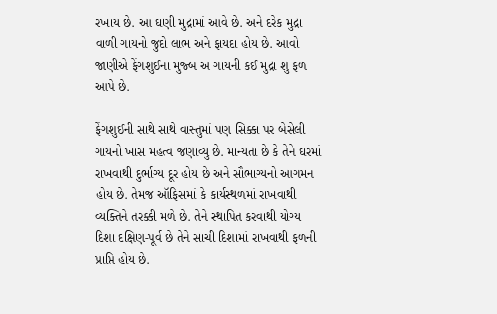રખાય છે. આ ઘણી મુદ્રામાં આવે છે. અને દરેક મુદ્રા વાળી ગાયનો જુદો લાભ અને ફાયદા હોય છે. આવો જાણીએ ફેંગશુઈના મુજ્બ અ ગાયની કઈ મુદ્રા શુ ફળ આપે છે.

ફેંગશુઈની સાથે સાથે વાસ્તુમાં પણ સિક્કા પર બેસેલી ગાયનો ખાસ મહત્વ જણાવ્યુ છે. માન્યતા છે કે તેને ઘરમાં રાખવાથી દુર્ભાગ્ય દૂર હોય છે અને સૌભાગ્યનો આગમન હોય છે. તેમજ ઑફિસમાં કે કાર્યસ્થળમાં રાખવાથી વ્યક્તિને તરક્કી મળે છે. તેને સ્થાપિત કરવાથી યોગ્ય દિશા દક્ષિણ-પૂર્વ છે તેને સાચી દિશામાં રાખવાથી ફળની પ્રાપ્તિ હોય છે.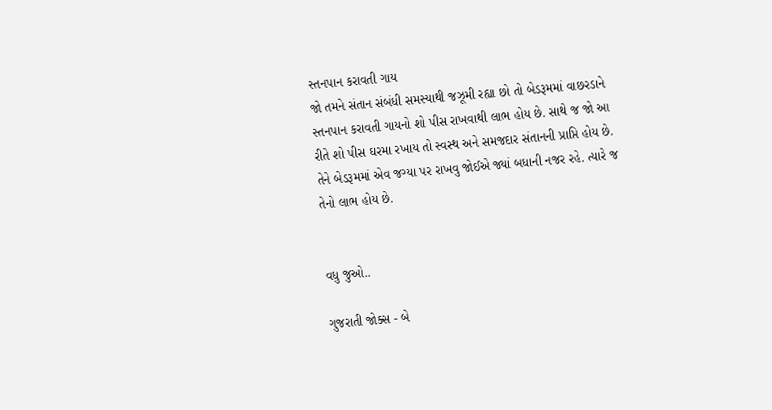સ્તનપાન કરાવતી ગાય
જો તમને સંતાન સંબંધી સમસ્યાથી જઝૂમી રહ્યા છો તો બેડરૂમમાં વાછરડાને સ્તનપાન કરાવતી ગાયનો શો પીસ રાખવાથી લાભ હોય છે. સાથે જ જો આ રીતે શો પીસ ઘરમા રખાય તો સ્વસ્થ અને સમજદાર સંતાનની પ્રાપ્તિ હોય છે. તેને બેડરૂમમાં એવ જગ્યા પર રાખવુ જોઈએ જ્યાં બધાની નજર રહે. ત્યારે જ તેનો લાભ હોય છે.


વધુ જુઓ..

ગુજરાતી જોક્સ - બે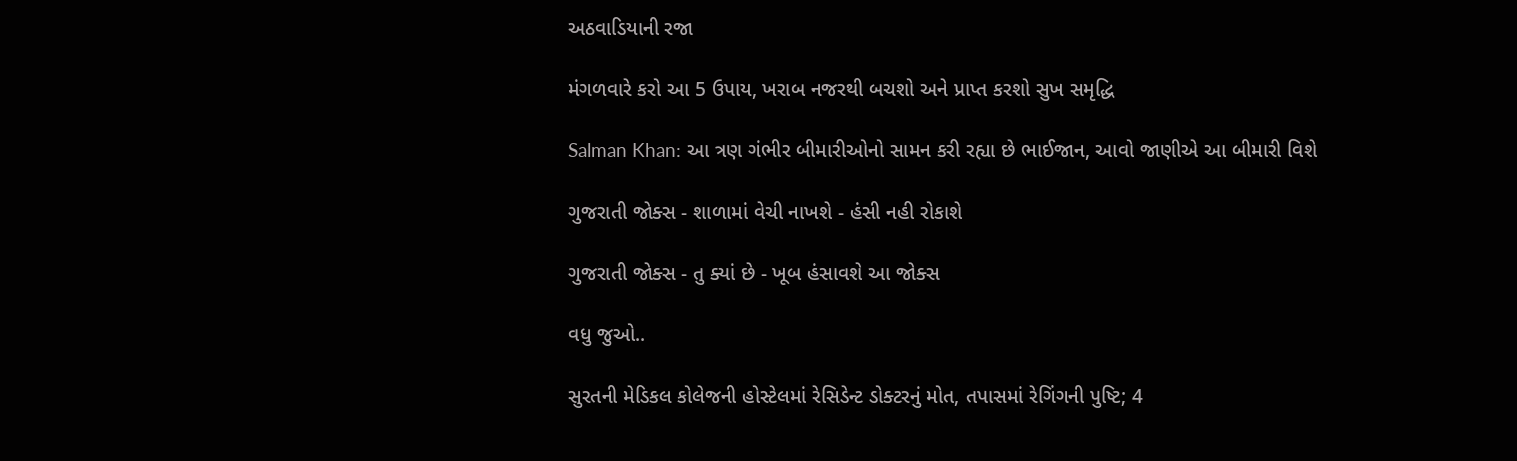અઠવાડિયાની રજા

મંગળવારે કરો આ 5 ઉપાય, ખરાબ નજરથી બચશો અને પ્રાપ્ત કરશો સુખ સમૃદ્ધિ

Salman Khan: આ ત્રણ ગંભીર બીમારીઓનો સામન કરી રહ્યા છે ભાઈજાન, આવો જાણીએ આ બીમારી વિશે

ગુજરાતી જોક્સ - શાળામાં વેચી નાખશે - હંસી નહી રોકાશે

ગુજરાતી જોક્સ - તુ ક્યાં છે - ખૂબ હંસાવશે આ જોક્સ

વધુ જુઓ..

સુરતની મેડિકલ કોલેજની હોસ્ટેલમાં રેસિડેન્ટ ડોક્ટરનું મોત, તપાસમાં રેગિંગની પુષ્ટિ; 4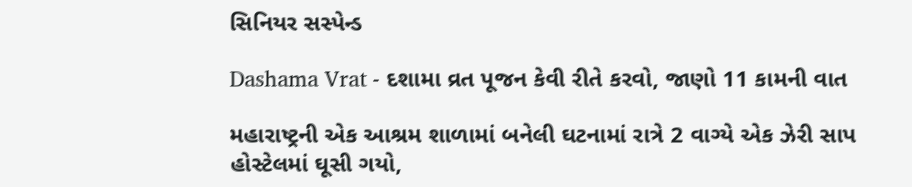સિનિયર સસ્પેન્ડ

Dashama Vrat - દશામા વ્રત પૂજન કેવી રીતે કરવો, જાણો 11 કામની વાત

મહારાષ્ટ્રની એક આશ્રમ શાળામાં બનેલી ઘટનામાં રાત્રે 2 વાગ્યે એક ઝેરી સાપ હોસ્ટેલમાં ઘૂસી ગયો,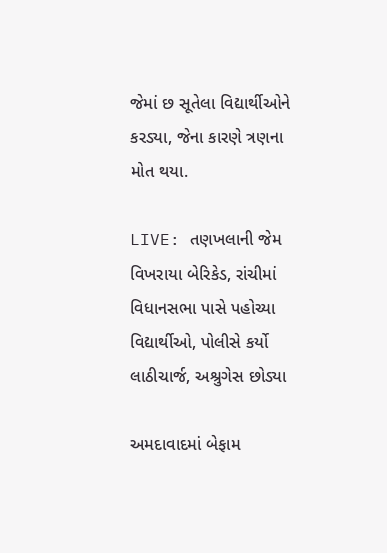જેમાં છ સૂતેલા વિદ્યાર્થીઓને કરડ્યા, જેના કારણે ત્રણના મોત થયા.

LIVE: તણખલાની જેમ વિખરાયા બેરિકેડ, રાંચીમાં વિધાનસભા પાસે પહોચ્યા વિદ્યાર્થીઓ, પોલીસે કર્યો લાઠીચાર્જ, અશ્રુગેસ છોડ્યા

અમદાવાદમાં બેફામ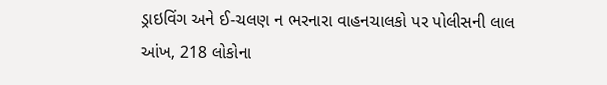ડ્રાઇવિંગ અને ઈ-ચલણ ન ભરનારા વાહનચાલકો પર પોલીસની લાલ આંખ, 218 લોકોના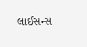લાઈસન્સ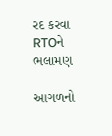રદ કરવા RTOને ભલામણ

આગળનો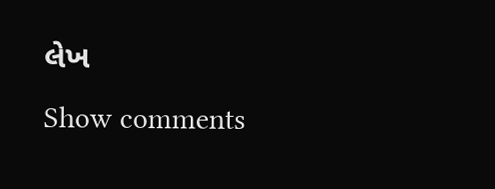લેખ
Show comments